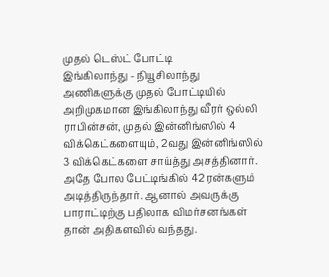முதல் டெஸ்ட் போட்டி
இங்கிலாந்து - நியூசிலாந்து அணிகளுக்கு முதல் போட்டியில் அறிமுகமான இங்கிலாந்து வீரர் ஒல்லி ராபின்சன், முதல் இன்னிங்ஸில் 4 விக்கெட்களையும், 2வது இன்னிங்ஸில் 3 விக்கெட்களை சாய்த்து அசத்தினார். அதே போல பேட்டிங்கில் 42 ரன்களும் அடித்திருந்தார். ஆனால் அவருக்கு பாராட்டிற்கு பதிலாக விமர்சனங்கள் தான் அதிகளவில் வந்தது.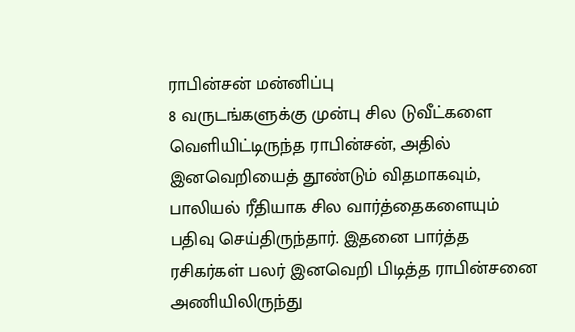ராபின்சன் மன்னிப்பு
8 வருடங்களுக்கு முன்பு சில டுவீட்களை வெளியிட்டிருந்த ராபின்சன், அதில் இனவெறியைத் தூண்டும் விதமாகவும், பாலியல் ரீதியாக சில வார்த்தைகளையும் பதிவு செய்திருந்தார். இதனை பார்த்த ரசிகர்கள் பலர் இனவெறி பிடித்த ராபின்சனை அணியிலிருந்து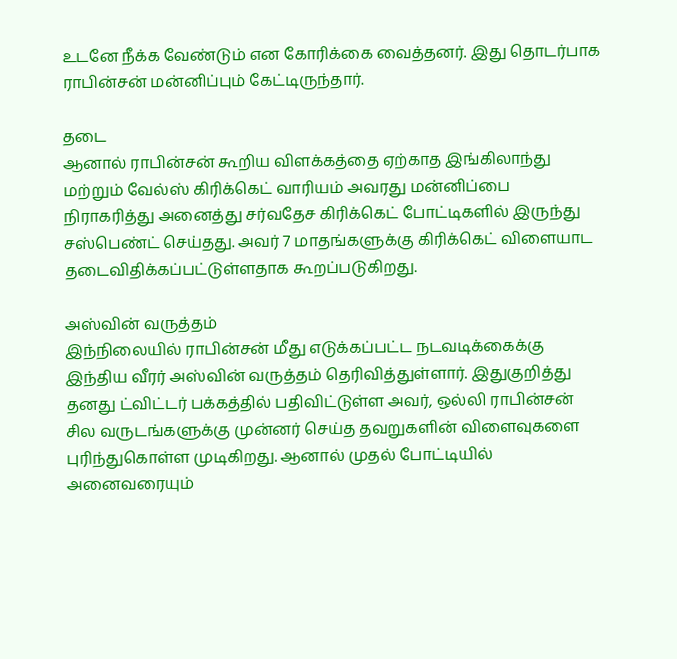உடனே நீக்க வேண்டும் என கோரிக்கை வைத்தனர். இது தொடர்பாக ராபின்சன் மன்னிப்பும் கேட்டிருந்தார்.

தடை
ஆனால் ராபின்சன் கூறிய விளக்கத்தை ஏற்காத இங்கிலாந்து மற்றும் வேல்ஸ் கிரிக்கெட் வாரியம் அவரது மன்னிப்பை நிராகரித்து அனைத்து சர்வதேச கிரிக்கெட் போட்டிகளில் இருந்து சஸ்பெண்ட் செய்தது. அவர் 7 மாதங்களுக்கு கிரிக்கெட் விளையாட தடைவிதிக்கப்பட்டுள்ளதாக கூறப்படுகிறது.

அஸ்வின் வருத்தம்
இந்நிலையில் ராபின்சன் மீது எடுக்கப்பட்ட நடவடிக்கைக்கு இந்திய வீரர் அஸ்வின் வருத்தம் தெரிவித்துள்ளார். இதுகுறித்து தனது ட்விட்டர் பக்கத்தில் பதிவிட்டுள்ள அவர், ஒல்லி ராபின்சன் சில வருடங்களுக்கு முன்னர் செய்த தவறுகளின் விளைவுகளை புரிந்துகொள்ள முடிகிறது. ஆனால் முதல் போட்டியில் அனைவரையும்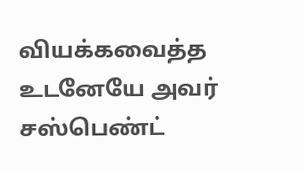வியக்கவைத்த உடனேயே அவர் சஸ்பெண்ட்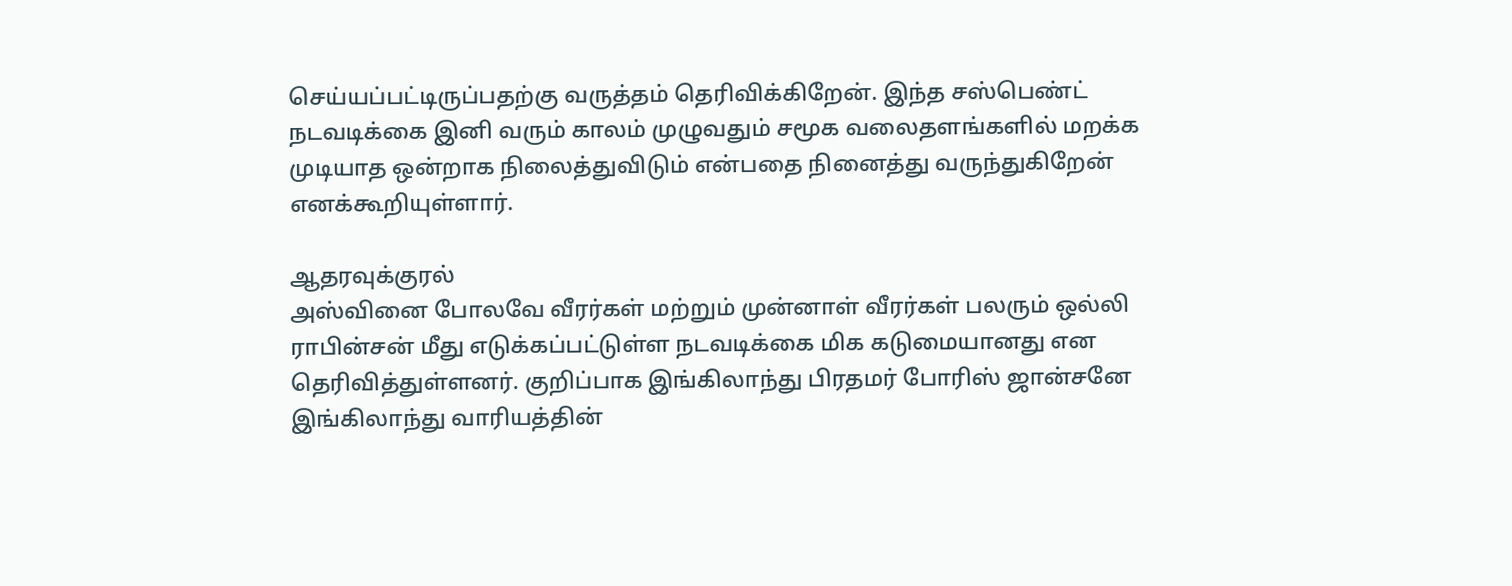செய்யப்பட்டிருப்பதற்கு வருத்தம் தெரிவிக்கிறேன். இந்த சஸ்பெண்ட் நடவடிக்கை இனி வரும் காலம் முழுவதும் சமூக வலைதளங்களில் மறக்க முடியாத ஒன்றாக நிலைத்துவிடும் என்பதை நினைத்து வருந்துகிறேன் எனக்கூறியுள்ளார்.

ஆதரவுக்குரல்
அஸ்வினை போலவே வீரர்கள் மற்றும் முன்னாள் வீரர்கள் பலரும் ஒல்லி ராபின்சன் மீது எடுக்கப்பட்டுள்ள நடவடிக்கை மிக கடுமையானது என தெரிவித்துள்ளனர். குறிப்பாக இங்கிலாந்து பிரதமர் போரிஸ் ஜான்சனே இங்கிலாந்து வாரியத்தின்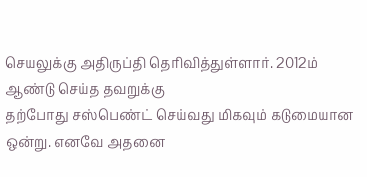செயலுக்கு அதிருப்தி தெரிவித்துள்ளார். 2012ம் ஆண்டு செய்த தவறுக்கு
தற்போது சஸ்பெண்ட் செய்வது மிகவும் கடுமையான ஒன்று. எனவே அதனை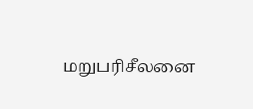மறுபரிசீலனை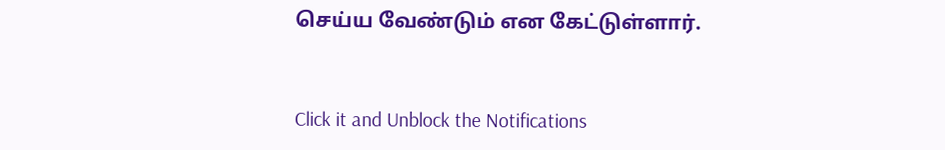செய்ய வேண்டும் என கேட்டுள்ளார்.


Click it and Unblock the Notifications